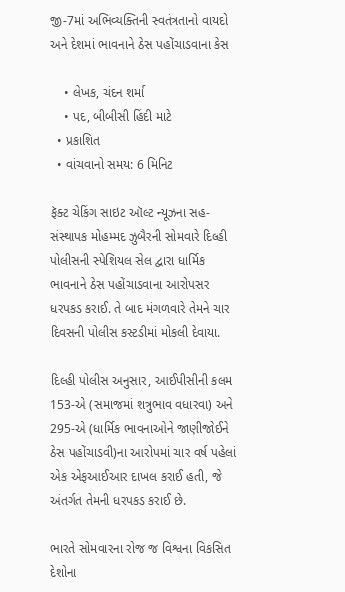જી-7માં અભિવ્યક્તિની સ્વતંત્રતાનો વાયદો અને દેશમાં ભાવનાને ઠેસ પહોંચાડવાના કેસ

    • લેખક, ચંદન શર્મા
    • પદ, બીબીસી હિંદી માટે
  • પ્રકાશિત
  • વાંચવાનો સમય: 6 મિનિટ

ફૅક્ટ ચેકિંગ સાઇટ ઑલ્ટ ન્યૂઝના સહ-સંસ્થાપક મોહમ્મદ ઝુબૈરની સોમવારે દિલ્હી પોલીસની સ્પેશિયલ સેલ દ્વારા ધાર્મિક ભાવનાને ઠેસ પહોંચાડવાના આરોપસર ધરપકડ કરાઈ. તે બાદ મંગળવારે તેમને ચાર દિવસની પોલીસ કસ્ટડીમાં મોકલી દેવાયા.

દિલ્હી પોલીસ અનુસાર, આઈપીસીની કલમ 153-એ (સમાજમાં શત્રુભાવ વધારવા) અને 295-એ (ધાર્મિક ભાવનાઓને જાણીજોઈને ઠેસ પહોંચાડવી)ના આરોપમાં ચાર વર્ષ પહેલાં એક એફઆઈઆર દાખલ કરાઈ હતી, જે અંતર્ગત તેમની ધરપકડ કરાઈ છે.

ભારતે સોમવારના રોજ જ વિશ્વના વિકસિત દેશોના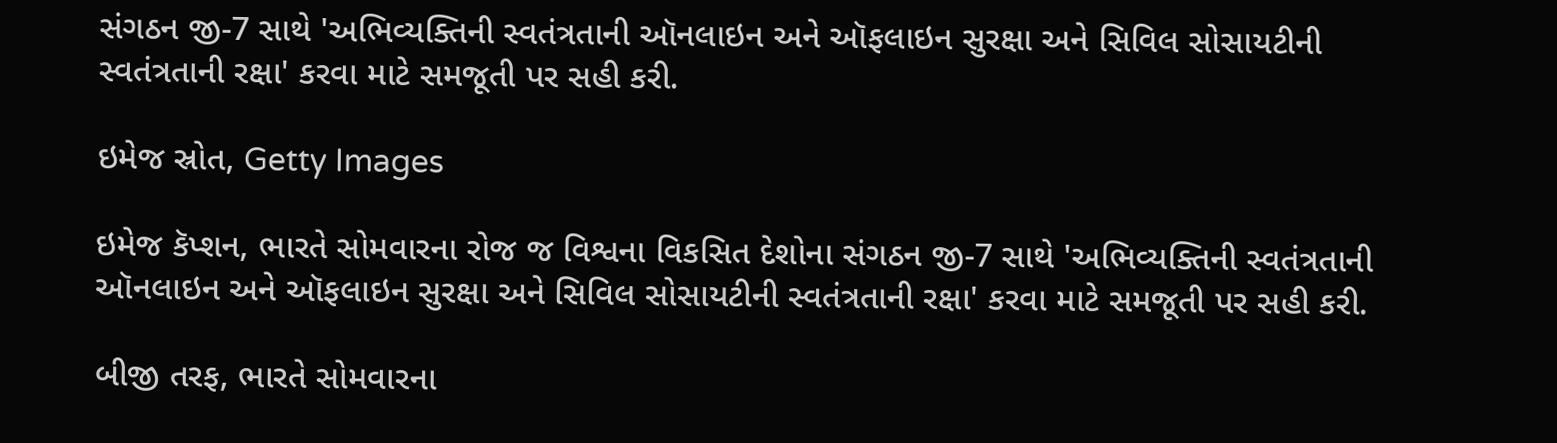સંગઠન જી-7 સાથે 'અભિવ્યક્તિની સ્વતંત્રતાની ઑનલાઇન અને ઑફલાઇન સુરક્ષા અને સિવિલ સોસાયટીની સ્વતંત્રતાની રક્ષા' કરવા માટે સમજૂતી પર સહી કરી.

ઇમેજ સ્રોત, Getty Images

ઇમેજ કૅપ્શન, ભારતે સોમવારના રોજ જ વિશ્વના વિકસિત દેશોના સંગઠન જી-7 સાથે 'અભિવ્યક્તિની સ્વતંત્રતાની ઑનલાઇન અને ઑફલાઇન સુરક્ષા અને સિવિલ સોસાયટીની સ્વતંત્રતાની રક્ષા' કરવા માટે સમજૂતી પર સહી કરી.

બીજી તરફ, ભારતે સોમવારના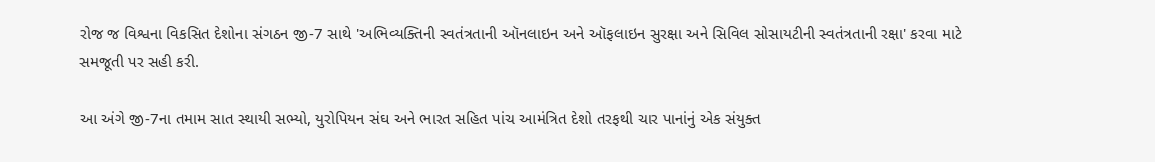રોજ જ વિશ્વના વિકસિત દેશોના સંગઠન જી-7 સાથે 'અભિવ્યક્તિની સ્વતંત્રતાની ઑનલાઇન અને ઑફલાઇન સુરક્ષા અને સિવિલ સોસાયટીની સ્વતંત્રતાની રક્ષા' કરવા માટે સમજૂતી પર સહી કરી.

આ અંગે જી-7ના તમામ સાત સ્થાયી સભ્યો, યુરોપિયન સંઘ અને ભારત સહિત પાંચ આમંત્રિત દેશો તરફથી ચાર પાનાંનું એક સંયુક્ત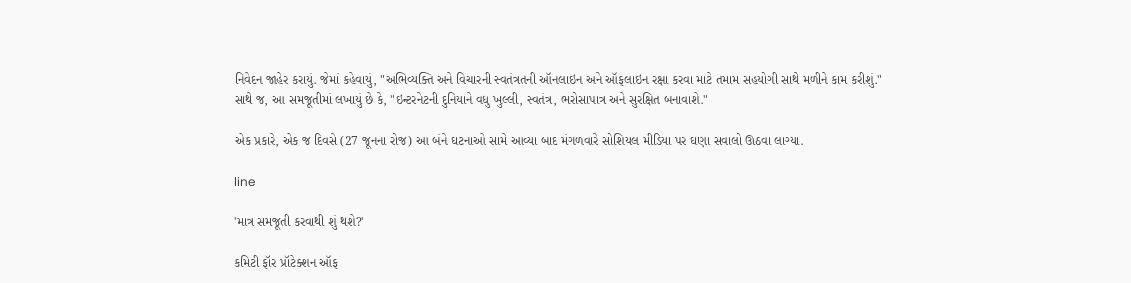નિવેદન જાહેર કરાયું. જેમાં કહેવાયું, "અભિવ્યક્તિ અને વિચારની સ્વતંત્રતની ઑનલાઇન અને ઑફલાઇન રક્ષા કરવા માટે તમામ સહયોગી સાથે મળીને કામ કરીશું." સાથે જ, આ સમજૂતીમાં લખાયું છે કે, "ઇન્ટરનેટની દુનિયાને વધુ ખુલ્લી, સ્વતંત્ર, ભરોસાપાત્ર અને સુરક્ષિત બનાવાશે."

એક પ્રકારે, એક જ દિવસે (27 જૂનના રોજ) આ બંને ઘટનાઓ સામે આવ્યા બાદ મંગળવારે સોશિયલ મીડિયા પર ઘણા સવાલો ઊઠવા લાગ્યા.

line

'માત્ર સમજૂતી કરવાથી શું થશે?'

કમિટી ફૉર પ્રૉટેક્શન ઑફ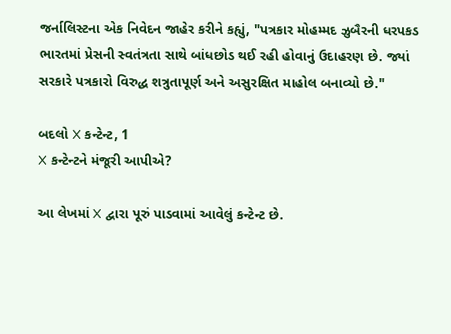જર્નાલિસ્ટના એક નિવેદન જાહેર કરીને કહ્યું, "પત્રકાર મોહમ્મદ ઝુબૈરની ધરપકડ ભારતમાં પ્રેસની સ્વતંત્રતા સાથે બાંધછોડ થઈ રહી હોવાનું ઉદાહરણ છે. જ્યાં સરકારે પત્રકારો વિરુદ્ધ શત્રુતાપૂર્ણ અને અસુરક્ષિત માહોલ બનાવ્યો છે."

બદલો X કન્ટેન્ટ, 1
X કન્ટેન્ટને મંજૂરી આપીએ?

આ લેખમાં X દ્વારા પૂરું પાડવામાં આવેલું કન્ટેન્ટ છે.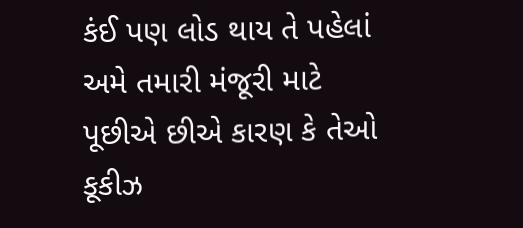કંઈ પણ લોડ થાય તે પહેલાં અમે તમારી મંજૂરી માટે પૂછીએ છીએ કારણ કે તેઓ કૂકીઝ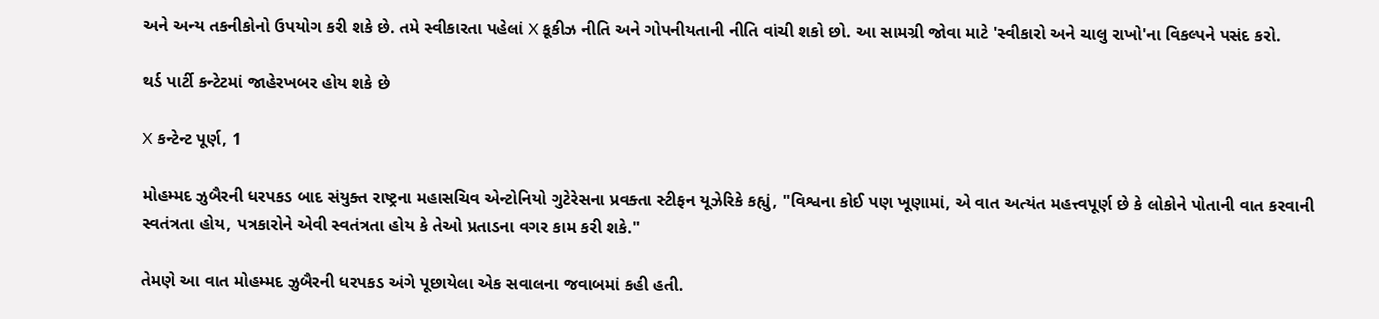અને અન્ય તકનીકોનો ઉપયોગ કરી શકે છે. તમે સ્વીકારતા પહેલાં X કૂકીઝ નીતિ અને ગોપનીયતાની નીતિ વાંચી શકો છો. આ સામગ્રી જોવા માટે 'સ્વીકારો અને ચાલુ રાખો'ના વિકલ્પને પસંદ કરો.

થર્ડ પાર્ટી કન્ટેટમાં જાહેરખબર હોય શકે છે

X કન્ટેન્ટ પૂર્ણ, 1

મોહમ્મદ ઝુબૈરની ધરપકડ બાદ સંયુક્ત રાષ્ટ્રના મહાસચિવ એન્ટોનિયો ગુટેરેસના પ્રવક્તા સ્ટીફન યૂઝેરિકે કહ્યું, "વિશ્વના કોઈ પણ ખૂણામાં, એ વાત અત્યંત મહત્ત્વપૂર્ણ છે કે લોકોને પોતાની વાત કરવાની સ્વતંત્રતા હોય, પત્રકારોને એવી સ્વતંત્રતા હોય કે તેઓ પ્રતાડના વગર કામ કરી શકે."

તેમણે આ વાત મોહમ્મદ ઝુબૈરની ધરપકડ અંગે પૂછાયેલા એક સવાલના જવાબમાં કહી હતી.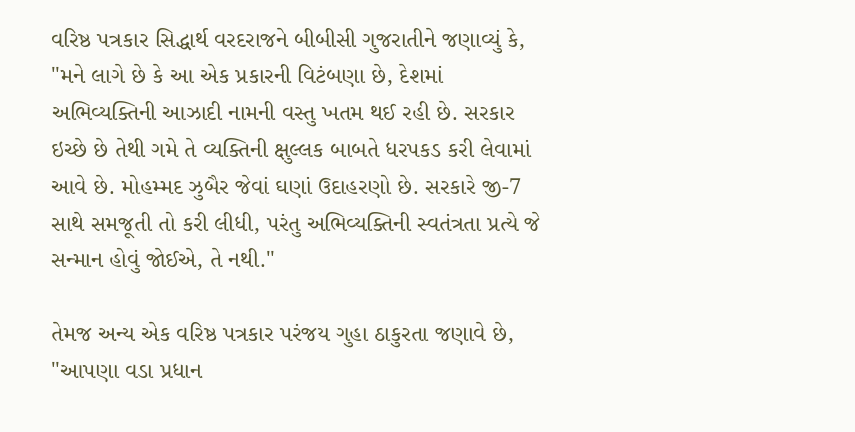વરિષ્ઠ પત્રકાર સિદ્ધાર્થ વરદરાજને બીબીસી ગુજરાતીને જણાવ્યું કે, "મને લાગે છે કે આ એક પ્રકારની વિટંબણા છે, દેશમાં અભિવ્યક્તિની આઝાદી નામની વસ્તુ ખતમ થઈ રહી છે. સરકાર ઇચ્છે છે તેથી ગમે તે વ્યક્તિની ક્ષુલ્લક બાબતે ધરપકડ કરી લેવામાં આવે છે. મોહમ્મદ ઝુબૈર જેવાં ઘણાં ઉદાહરણો છે. સરકારે જી-7 સાથે સમજૂતી તો કરી લીધી, પરંતુ અભિવ્યક્તિની સ્વતંત્રતા પ્રત્યે જે સન્માન હોવું જોઈએ, તે નથી."

તેમજ અન્ય એક વરિષ્ઠ પત્રકાર પરંજય ગુહા ઠાકુરતા જણાવે છે, "આપણા વડા પ્રધાન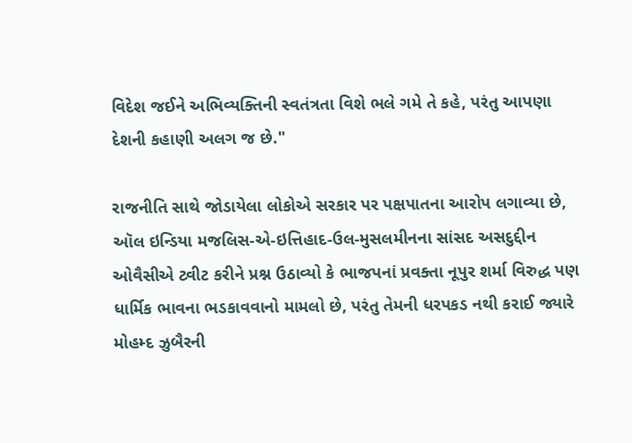વિદેશ જઈને અભિવ્યક્તિની સ્વતંત્રતા વિશે ભલે ગમે તે કહે, પરંતુ આપણા દેશની કહાણી અલગ જ છે."

રાજનીતિ સાથે જોડાયેલા લોકોએ સરકાર પર પક્ષપાતના આરોપ લગાવ્યા છે, ઑલ ઇન્ડિયા મજલિસ-એ-ઇત્તિહાદ-ઉલ-મુસલમીનના સાંસદ અસદુદ્દીન ઓવૈસીએ ટ્વીટ કરીને પ્રશ્ન ઉઠાવ્યો કે ભાજપનાં પ્રવક્તા નૂપુર શર્મા વિરુદ્ધ પણ ધાર્મિક ભાવના ભડકાવવાનો મામલો છે, પરંતુ તેમની ધરપકડ નથી કરાઈ જ્યારે મોહમ્દ ઝુબૈરની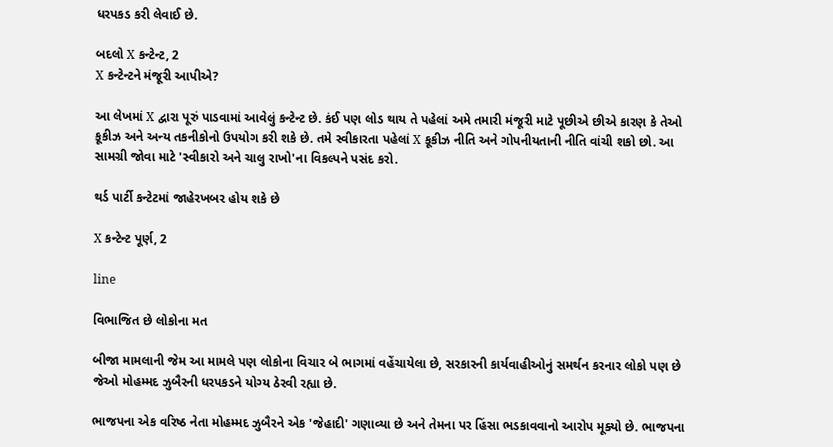ધરપકડ કરી લેવાઈ છે.

બદલો X કન્ટેન્ટ, 2
X કન્ટેન્ટને મંજૂરી આપીએ?

આ લેખમાં X દ્વારા પૂરું પાડવામાં આવેલું કન્ટેન્ટ છે. કંઈ પણ લોડ થાય તે પહેલાં અમે તમારી મંજૂરી માટે પૂછીએ છીએ કારણ કે તેઓ કૂકીઝ અને અન્ય તકનીકોનો ઉપયોગ કરી શકે છે. તમે સ્વીકારતા પહેલાં X કૂકીઝ નીતિ અને ગોપનીયતાની નીતિ વાંચી શકો છો. આ સામગ્રી જોવા માટે 'સ્વીકારો અને ચાલુ રાખો'ના વિકલ્પને પસંદ કરો.

થર્ડ પાર્ટી કન્ટેટમાં જાહેરખબર હોય શકે છે

X કન્ટેન્ટ પૂર્ણ, 2

line

વિભાજિત છે લોકોના મત

બીજા મામલાની જેમ આ મામલે પણ લોકોના વિચાર બે ભાગમાં વહેંચાયેલા છે, સરકારની કાર્યવાહીઓનું સમર્થન કરનાર લોકો પણ છે જેઓ મોહમ્મદ ઝુબૈરની ધરપકડને યોગ્ય ઠેરવી રહ્યા છે.

ભાજપના એક વરિષ્ઠ નેતા મોહમ્મદ ઝુબૈરને એક 'જેહાદી' ગણાવ્યા છે અને તેમના પર હિંસા ભડકાવવાનો આરોપ મૂક્યો છે. ભાજપના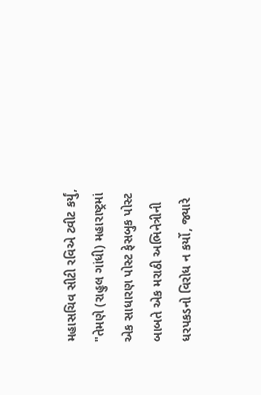મહાસચિવ સીટી રવિએ ટ્વીટ કર્યું, "તેમણે (રાહુલ ગાંધી) મહારાષ્ટ્રમાં એક સાધારણ પોસ્ટ ફેસબુક પોસ્ટ બાબતે એક મરાઠી અભિનેત્રીની ધરપકડનો વિરોધ ન કર્યો, જ્યારે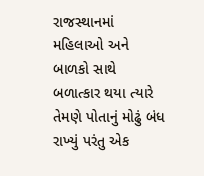રાજસ્થાનમાં મહિલાઓ અને બાળકો સાથે બળાત્કાર થયા ત્યારે તેમણે પોતાનું મોઢું બંધ રાખ્યું પરંતુ એક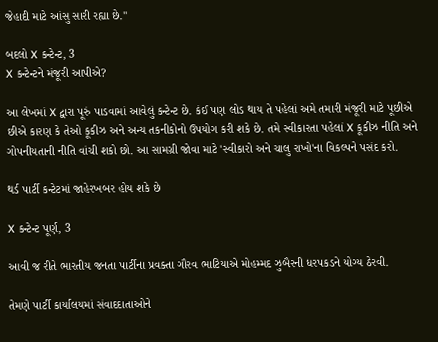જેહાદી માટે આંસુ સારી રહ્યા છે."

બદલો X કન્ટેન્ટ, 3
X કન્ટેન્ટને મંજૂરી આપીએ?

આ લેખમાં X દ્વારા પૂરું પાડવામાં આવેલું કન્ટેન્ટ છે. કંઈ પણ લોડ થાય તે પહેલાં અમે તમારી મંજૂરી માટે પૂછીએ છીએ કારણ કે તેઓ કૂકીઝ અને અન્ય તકનીકોનો ઉપયોગ કરી શકે છે. તમે સ્વીકારતા પહેલાં X કૂકીઝ નીતિ અને ગોપનીયતાની નીતિ વાંચી શકો છો. આ સામગ્રી જોવા માટે 'સ્વીકારો અને ચાલુ રાખો'ના વિકલ્પને પસંદ કરો.

થર્ડ પાર્ટી કન્ટેટમાં જાહેરખબર હોય શકે છે

X કન્ટેન્ટ પૂર્ણ, 3

આવી જ રીતે ભારતીય જનતા પાર્ટીના પ્રવક્તા ગૌરવ ભાટિયાએ મોહમ્મદ ઝુબૈરની ધરપકડને યોગ્ય ઠેરવી.

તેમણે પાર્ટી કાર્યાલયમાં સંવાદદાતાઓને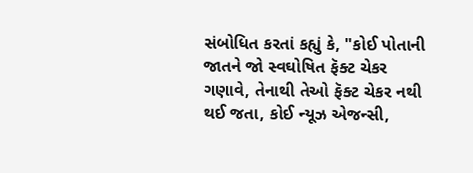સંબોધિત કરતાં કહ્યું કે, "કોઈ પોતાની જાતને જો સ્વઘોષિત ફૅક્ટ ચેકર ગણાવે, તેનાથી તેઓ ફૅક્ટ ચેકર નથી થઈ જતા, કોઈ ન્યૂઝ એજન્સી,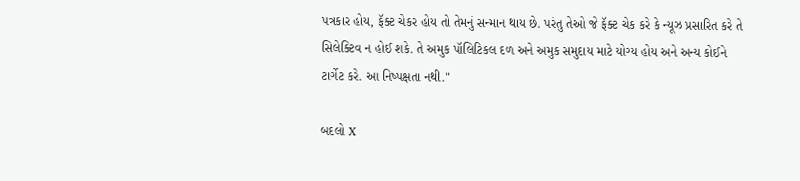પત્રકાર હોય, ફૅક્ટ ચેકર હોય તો તેમનું સન્માન થાય છે. પરંતુ તેઓ જે ફૅક્ટ ચેક કરે કે ન્યૂઝ પ્રસારિત કરે તે સિલેક્ટિવ ન હોઈ શકે. તે અમુક પૉલિટિકલ દળ અને અમુક સમુદાય માટે યોગ્ય હોય અને અન્ય કોઈને ટાર્ગેટ કરે. આ નિષ્પક્ષતા નથી."

બદલો X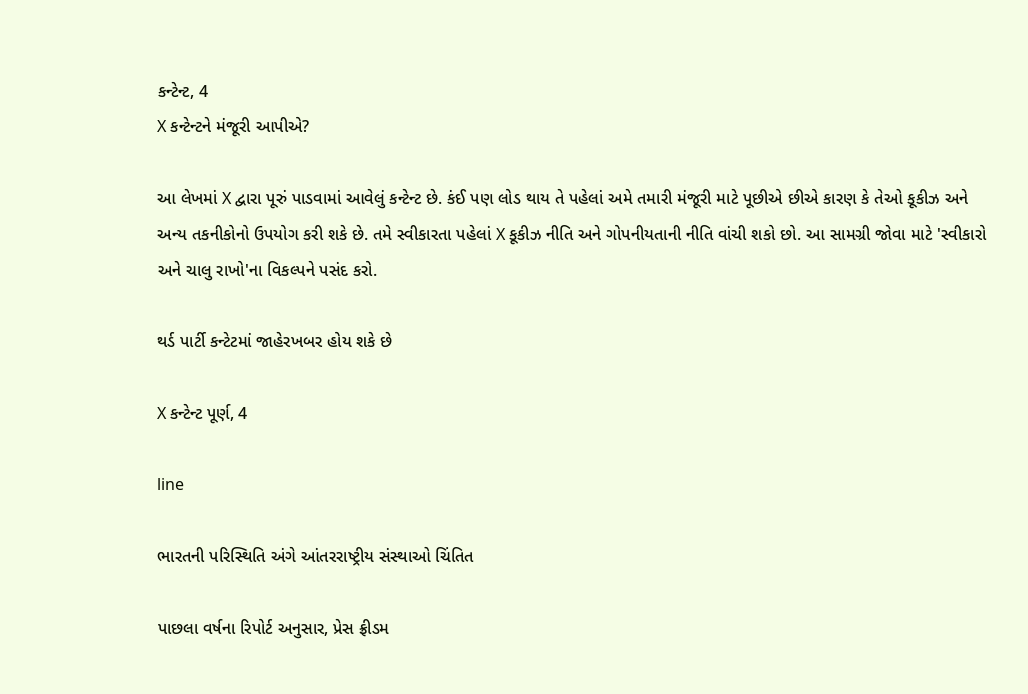કન્ટેન્ટ, 4
X કન્ટેન્ટને મંજૂરી આપીએ?

આ લેખમાં X દ્વારા પૂરું પાડવામાં આવેલું કન્ટેન્ટ છે. કંઈ પણ લોડ થાય તે પહેલાં અમે તમારી મંજૂરી માટે પૂછીએ છીએ કારણ કે તેઓ કૂકીઝ અને અન્ય તકનીકોનો ઉપયોગ કરી શકે છે. તમે સ્વીકારતા પહેલાં X કૂકીઝ નીતિ અને ગોપનીયતાની નીતિ વાંચી શકો છો. આ સામગ્રી જોવા માટે 'સ્વીકારો અને ચાલુ રાખો'ના વિકલ્પને પસંદ કરો.

થર્ડ પાર્ટી કન્ટેટમાં જાહેરખબર હોય શકે છે

X કન્ટેન્ટ પૂર્ણ, 4

line

ભારતની પરિસ્થિતિ અંગે આંતરરાષ્ટ્રીય સંસ્થાઓ ચિંતિત

પાછલા વર્ષના રિપોર્ટ અનુસાર, પ્રેસ ફ્રીડમ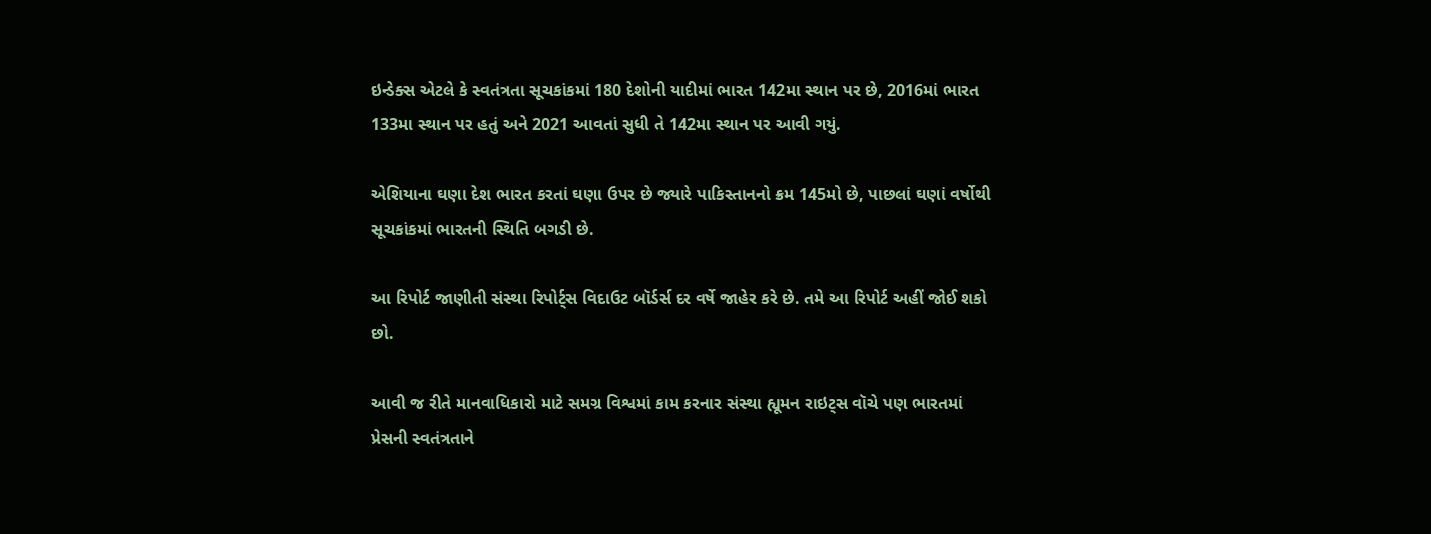ઇન્ડેક્સ એટલે કે સ્વતંત્રતા સૂચકાંકમાં 180 દેશોની યાદીમાં ભારત 142મા સ્થાન પર છે, 2016માં ભારત 133મા સ્થાન પર હતું અને 2021 આવતાં સુધી તે 142મા સ્થાન પર આવી ગયું.

એશિયાના ઘણા દેશ ભારત કરતાં ઘણા ઉપર છે જ્યારે પાકિસ્તાનનો ક્રમ 145મો છે, પાછલાં ઘણાં વર્ષોથી સૂચકાંકમાં ભારતની સ્થિતિ બગડી છે.

આ રિપોર્ટ જાણીતી સંસ્થા રિપોર્ટ્સ વિદાઉટ બૉર્ડર્સ દર વર્ષે જાહેર કરે છે. તમે આ રિપોર્ટ અહીં જોઈ શકો છો.

આવી જ રીતે માનવાધિકારો માટે સમગ્ર વિશ્વમાં કામ કરનાર સંસ્થા હ્યૂમન રાઇટ્સ વૉચે પણ ભારતમાં પ્રેસની સ્વતંત્રતાને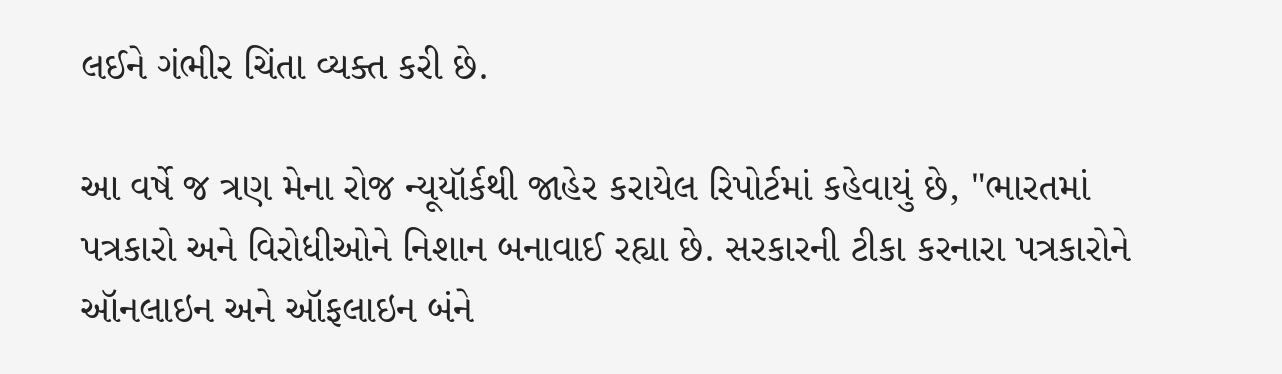લઈને ગંભીર ચિંતા વ્યક્ત કરી છે.

આ વર્ષે જ ત્રણ મેના રોજ ન્યૂયૉર્કથી જાહેર કરાયેલ રિપોર્ટમાં કહેવાયું છે, "ભારતમાં પત્રકારો અને વિરોધીઓને નિશાન બનાવાઈ રહ્યા છે. સરકારની ટીકા કરનારા પત્રકારોને ઑનલાઇન અને ઑફલાઇન બંને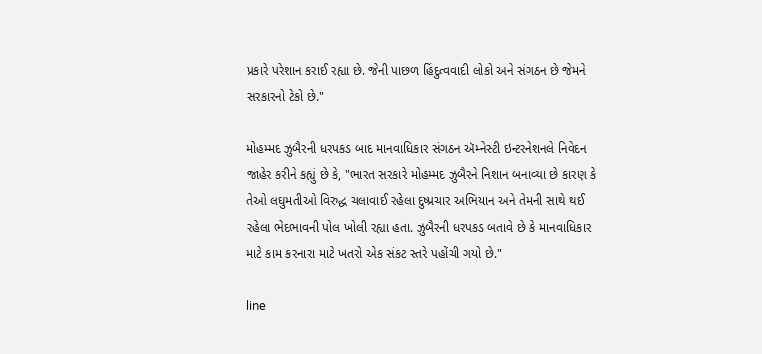પ્રકારે પરેશાન કરાઈ રહ્યા છે. જેની પાછળ હિંદુત્વવાદી લોકો અને સંગઠન છે જેમને સરકારનો ટેકો છે."

મોહમ્મદ ઝુબૈરની ધરપકડ બાદ માનવાધિકાર સંગઠન ઍમ્નેસ્ટી ઇન્ટરનેશનલે નિવેદન જાહેર કરીને કહ્યું છે કે, "ભારત સરકારે મોહમ્મદ ઝુબૈરને નિશાન બનાવ્યા છે કારણ કે તેઓ લઘુમતીઓ વિરુદ્ધ ચલાવાઈ રહેલા દુષ્પ્રચાર અભિયાન અને તેમની સાથે થઈ રહેલા ભેદભાવની પોલ ખોલી રહ્યા હતા. ઝુબૈરની ધરપકડ બતાવે છે કે માનવાધિકાર માટે કામ કરનારા માટે ખતરો એક સંકટ સ્તરે પહોંચી ગયો છે."

line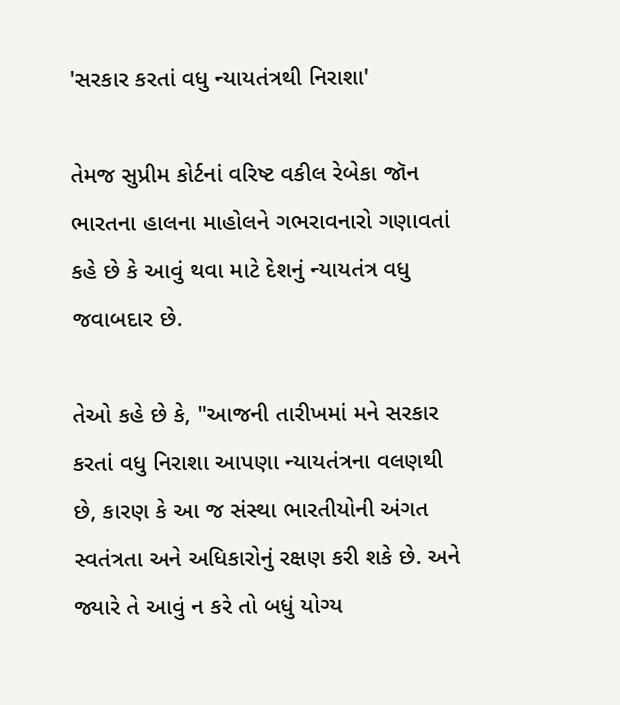'સરકાર કરતાં વધુ ન્યાયતંત્રથી નિરાશા'

તેમજ સુપ્રીમ કોર્ટનાં વરિષ્ટ વકીલ રેબેકા જૉન ભારતના હાલના માહોલને ગભરાવનારો ગણાવતાં કહે છે કે આવું થવા માટે દેશનું ન્યાયતંત્ર વધુ જવાબદાર છે.

તેઓ કહે છે કે, "આજની તારીખમાં મને સરકાર કરતાં વધુ નિરાશા આપણા ન્યાયતંત્રના વલણથી છે, કારણ કે આ જ સંસ્થા ભારતીયોની અંગત સ્વતંત્રતા અને અધિકારોનું રક્ષણ કરી શકે છે. અને જ્યારે તે આવું ન કરે તો બધું યોગ્ય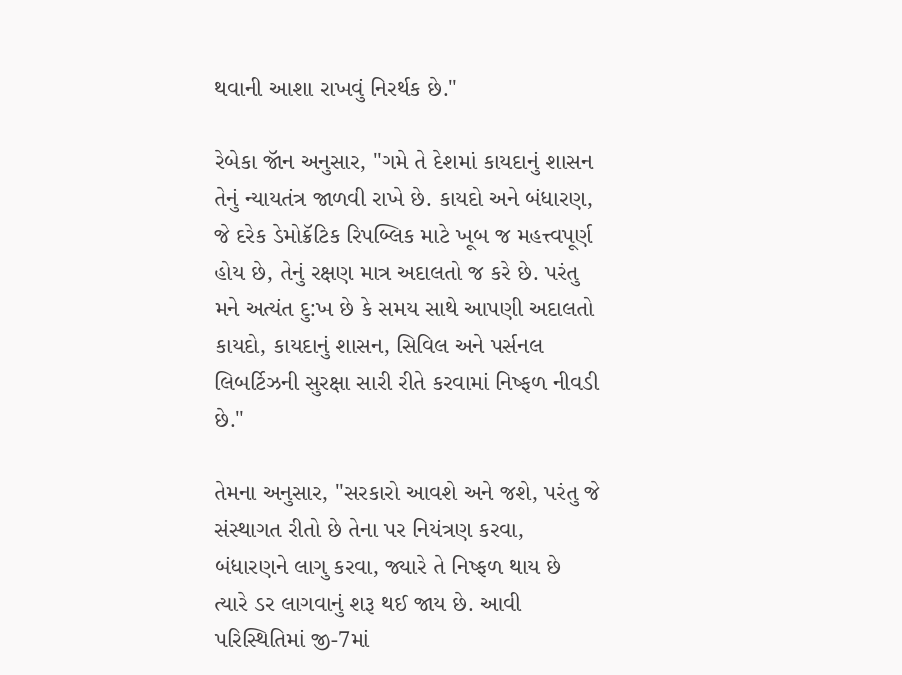થવાની આશા રાખવું નિરર્થક છે."

રેબેકા જૉન અનુસાર, "ગમે તે દેશમાં કાયદાનું શાસન તેનું ન્યાયતંત્ર જાળવી રાખે છે. કાયદો અને બંધારણ, જે દરેક ડેમોક્રૅટિક રિપબ્લિક માટે ખૂબ જ મહત્ત્વપૂર્ણ હોય છે, તેનું રક્ષણ માત્ર અદાલતો જ કરે છે. પરંતુ મને અત્યંત દુ:ખ છે કે સમય સાથે આપણી અદાલતો કાયદો, કાયદાનું શાસન, સિવિલ અને પર્સનલ લિબર્ટિઝની સુરક્ષા સારી રીતે કરવામાં નિષ્ફળ નીવડી છે."

તેમના અનુસાર, "સરકારો આવશે અને જશે, પરંતુ જે સંસ્થાગત રીતો છે તેના પર નિયંત્રણ કરવા, બંધારણને લાગુ કરવા, જ્યારે તે નિષ્ફળ થાય છે ત્યારે ડર લાગવાનું શરૂ થઈ જાય છે. આવી પરિસ્થિતિમાં જી-7માં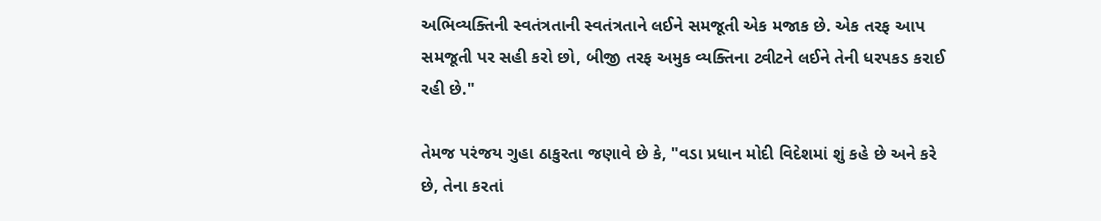અભિવ્યક્તિની સ્વતંત્રતાની સ્વતંત્રતાને લઈને સમજૂતી એક મજાક છે. એક તરફ આપ સમજૂતી પર સહી કરો છો, બીજી તરફ અમુક વ્યક્તિના ટ્વીટને લઈને તેની ધરપકડ કરાઈ રહી છે."

તેમજ પરંજય ગુહા ઠાકુરતા જણાવે છે કે, "વડા પ્રધાન મોદી વિદેશમાં શું કહે છે અને કરે છે, તેના કરતાં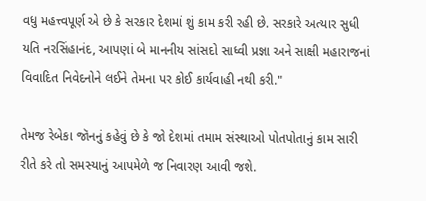વધુ મહત્ત્વપૂર્ણ એ છે કે સરકાર દેશમાં શું કામ કરી રહી છે. સરકારે અત્યાર સુધી યતિ નરસિંહાનંદ, આપણાં બે માનનીય સાંસદો સાધ્વી પ્રજ્ઞા અને સાક્ષી મહારાજનાં વિવાદિત નિવેદનોને લઈને તેમના પર કોઈ કાર્યવાહી નથી કરી."

તેમજ રેબેકા જૉનનું કહેવું છે કે જો દેશમાં તમામ સંસ્થાઓ પોતપોતાનું કામ સારી રીતે કરે તો સમસ્યાનું આપમેળે જ નિવારણ આવી જશે.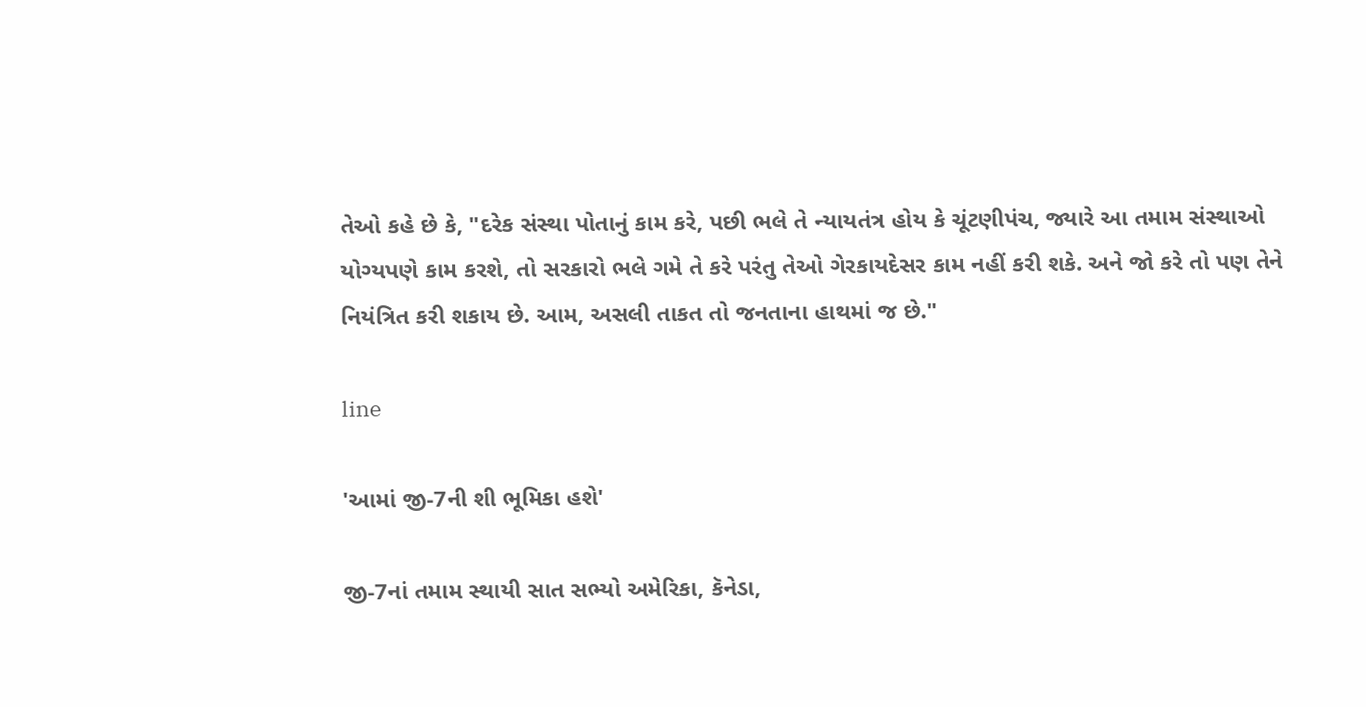તેઓ કહે છે કે, "દરેક સંસ્થા પોતાનું કામ કરે, પછી ભલે તે ન્યાયતંત્ર હોય કે ચૂંટણીપંચ, જ્યારે આ તમામ સંસ્થાઓ યોગ્યપણે કામ કરશે, તો સરકારો ભલે ગમે તે કરે પરંતુ તેઓ ગેરકાયદેસર કામ નહીં કરી શકે. અને જો કરે તો પણ તેને નિયંત્રિત કરી શકાય છે. આમ, અસલી તાકત તો જનતાના હાથમાં જ છે."

line

'આમાં જી-7ની શી ભૂમિકા હશે'

જી-7નાં તમામ સ્થાયી સાત સભ્યો અમેરિકા, કૅનેડા,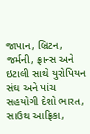જાપાન, બ્રિટન, જર્મની, ફ્રાન્સ અને ઇટાલી સાથે યુરોપિયન સંઘ અને પાંચ સહયોગી દેશો ભારત, સાઉથ આફ્રિકા,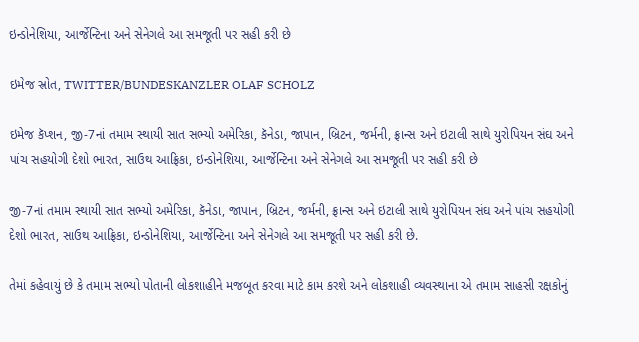ઇન્ડોનેશિયા, આર્જેન્ટિના અને સેનેગલે આ સમજૂતી પર સહી કરી છે

ઇમેજ સ્રોત, TWITTER/BUNDESKANZLER OLAF SCHOLZ

ઇમેજ કૅપ્શન, જી-7નાં તમામ સ્થાયી સાત સભ્યો અમેરિકા, કૅનેડા, જાપાન, બ્રિટન, જર્મની, ફ્રાન્સ અને ઇટાલી સાથે યુરોપિયન સંઘ અને પાંચ સહયોગી દેશો ભારત, સાઉથ આફ્રિકા, ઇન્ડોનેશિયા, આર્જેન્ટિના અને સેનેગલે આ સમજૂતી પર સહી કરી છે

જી-7નાં તમામ સ્થાયી સાત સભ્યો અમેરિકા, કૅનેડા, જાપાન, બ્રિટન, જર્મની, ફ્રાન્સ અને ઇટાલી સાથે યુરોપિયન સંઘ અને પાંચ સહયોગી દેશો ભારત, સાઉથ આફ્રિકા, ઇન્ડોનેશિયા, આર્જેન્ટિના અને સેનેગલે આ સમજૂતી પર સહી કરી છે.

તેમાં કહેવાયું છે કે તમામ સભ્યો પોતાની લોકશાહીને મજબૂત કરવા માટે કામ કરશે અને લોકશાહી વ્યવસ્થાના એ તમામ સાહસી રક્ષકોનું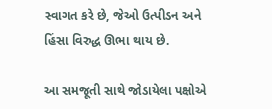સ્વાગત કરે છે, જેઓ ઉત્પીડન અને હિંસા વિરુદ્ધ ઊભા થાય છે.

આ સમજૂતી સાથે જોડાયેલા પક્ષોએ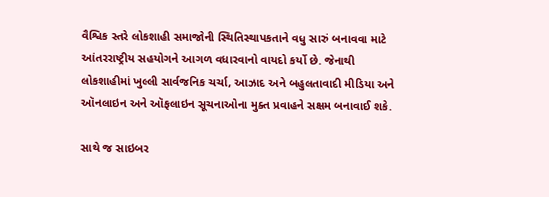વૈશ્વિક સ્તરે લોકશાહી સમાજોની સ્થિતિસ્થાપકતાને વધુ સારું બનાવવા માટે આંતરરાષ્ટ્રીય સહયોગને આગળ વધારવાનો વાયદો કર્યો છે. જેનાથી લોકશાહીમાં ખુલ્લી સાર્વજનિક ચર્ચા, આઝાદ અને બહુલતાવાદી મીડિયા અને ઑનલાઇન અને ઑફલાઇન સૂચનાઓના મુક્ત પ્રવાહને સક્ષમ બનાવાઈ શકે.

સાથે જ સાઇબર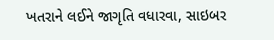ખતરાને લઈને જાગૃતિ વધારવા, સાઇબર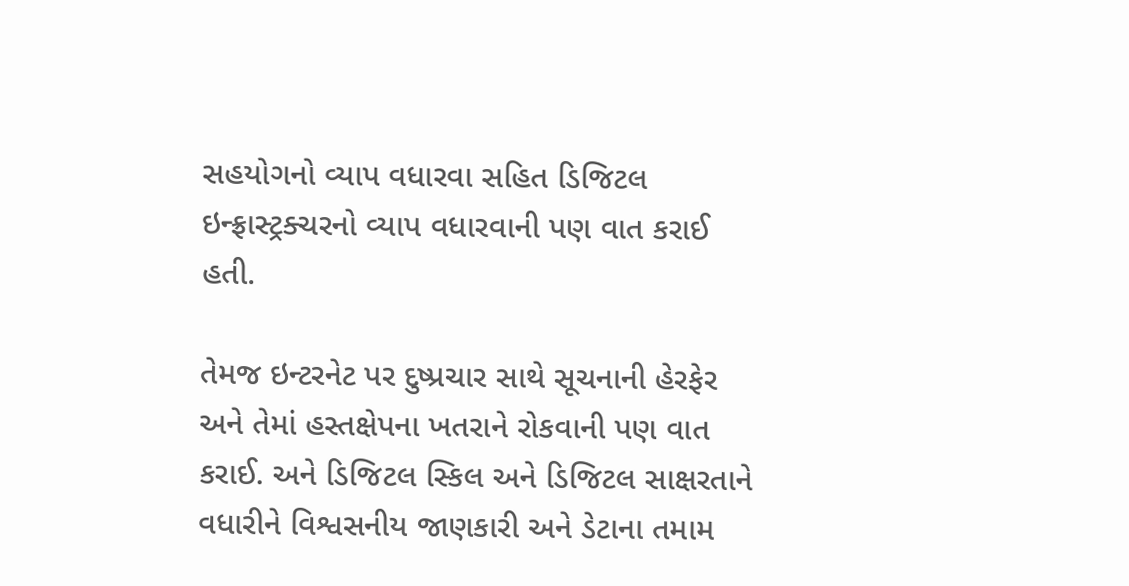સહયોગનો વ્યાપ વધારવા સહિત ડિજિટલ ઇન્ફ્રાસ્ટ્રક્ચરનો વ્યાપ વધારવાની પણ વાત કરાઈ હતી.

તેમજ ઇન્ટરનેટ પર દુષ્પ્રચાર સાથે સૂચનાની હેરફેર અને તેમાં હસ્તક્ષેપના ખતરાને રોકવાની પણ વાત કરાઈ. અને ડિજિટલ સ્કિલ અને ડિજિટલ સાક્ષરતાને વધારીને વિશ્વસનીય જાણકારી અને ડેટાના તમામ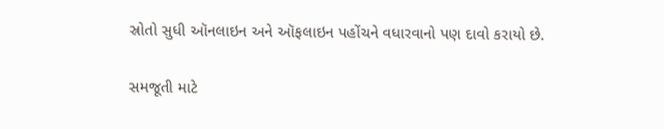સ્રોતો સુધી ઑનલાઇન અને ઑફલાઇન પહોંચને વધારવાનો પણ દાવો કરાયો છે.

સમજૂતી માટે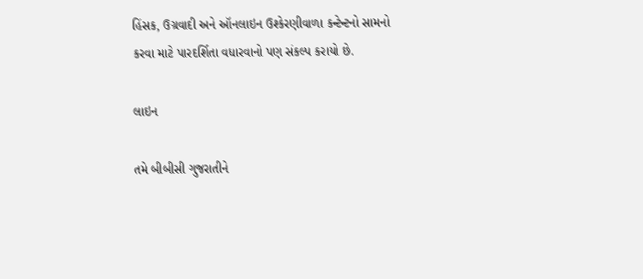હિંસક, ઉગ્રવાદી અને ઑનલાઇન ઉશ્કેરણીવાળા કન્ટેન્ટનો સામનો કરવા માટે પારદર્શિતા વધારવાનો પણ સંકલ્પ કરાયો છે.

લાઇન

તમે બીબીસી ગુજરાતીને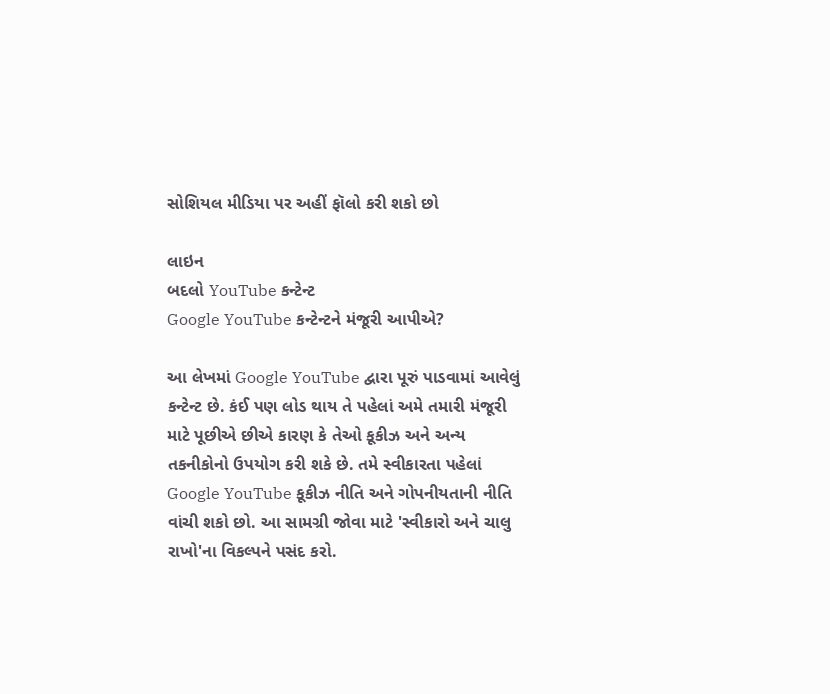સોશિયલ મીડિયા પર અહીં ફૉલો કરી શકો છો

લાઇન
બદલો YouTube કન્ટેન્ટ
Google YouTube કન્ટેન્ટને મંજૂરી આપીએ?

આ લેખમાં Google YouTube દ્વારા પૂરું પાડવામાં આવેલું કન્ટેન્ટ છે. કંઈ પણ લોડ થાય તે પહેલાં અમે તમારી મંજૂરી માટે પૂછીએ છીએ કારણ કે તેઓ કૂકીઝ અને અન્ય તકનીકોનો ઉપયોગ કરી શકે છે. તમે સ્વીકારતા પહેલાં Google YouTube કૂકીઝ નીતિ અને ગોપનીયતાની નીતિ વાંચી શકો છો. આ સામગ્રી જોવા માટે 'સ્વીકારો અને ચાલુ રાખો'ના વિકલ્પને પસંદ કરો.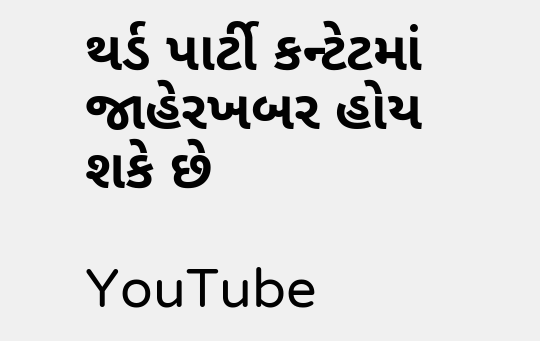થર્ડ પાર્ટી કન્ટેટમાં જાહેરખબર હોય શકે છે

YouTube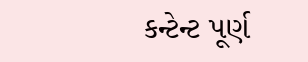કન્ટેન્ટ પૂર્ણ